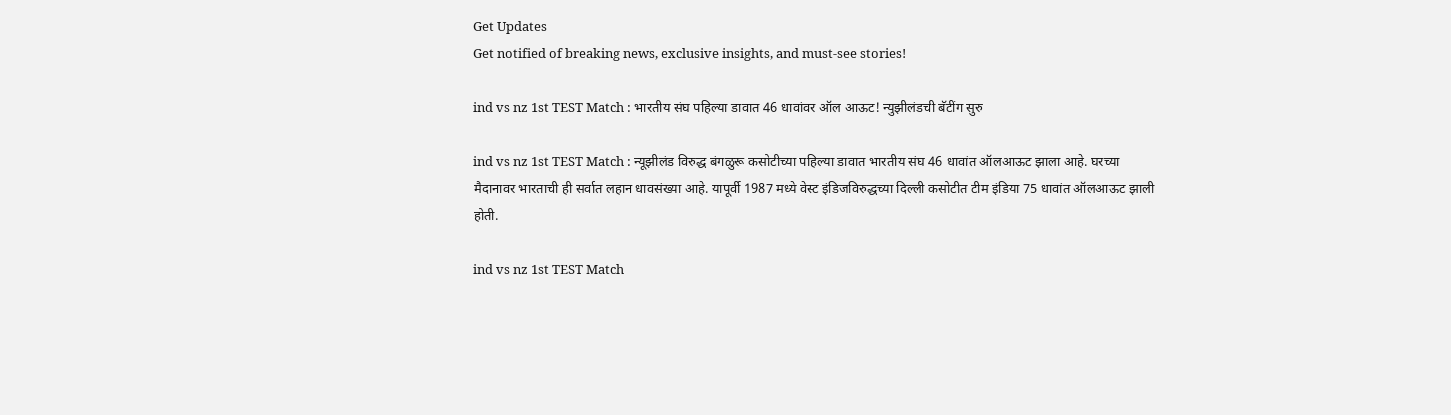Get Updates
Get notified of breaking news, exclusive insights, and must-see stories!

ind vs nz 1st TEST Match : भारतीय संघ पहिल्या डावात 46 धावांवर ऑल आऊट! न्युझीलंडची बॅटींग सुरु

ind vs nz 1st TEST Match : न्यूझीलंड विरुद्ध बंगळुरू कसोटीच्या पहिल्या डावात भारतीय संघ 46 धावांत ऑलआऊट झाला आहे. घरच्या मैदानावर भारताची ही सर्वात लहान धावसंख्या आहे. यापूर्वी 1987 मध्ये वेस्ट इंडिजविरुद्धच्या दिल्ली कसोटीत टीम इंडिया 75 धावांत ऑलआऊट झाली होती.

ind vs nz 1st TEST Match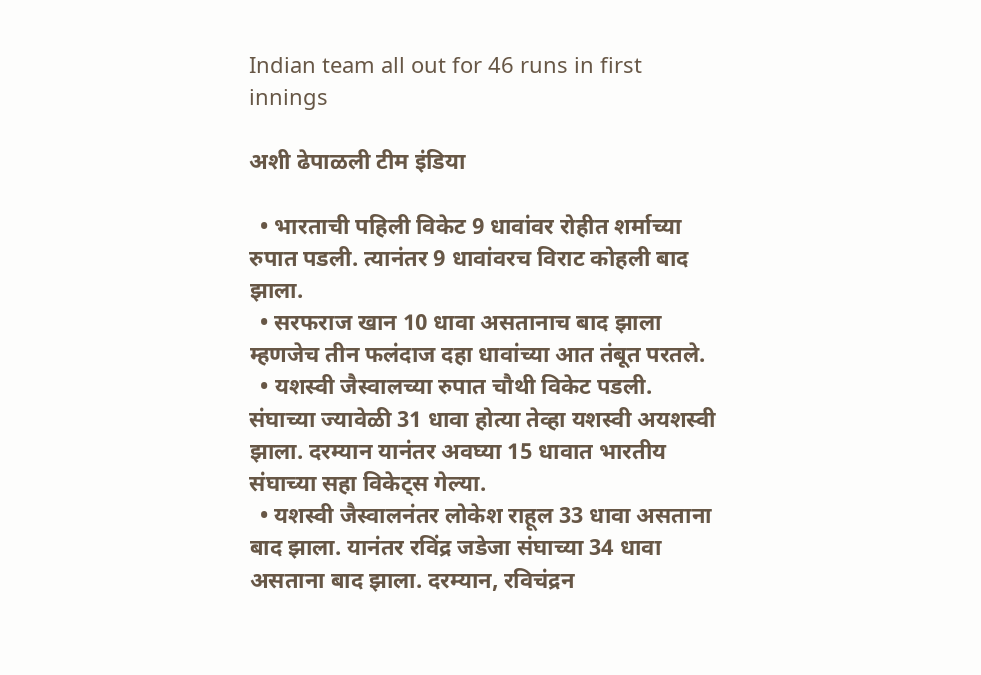Indian team all out for 46 runs in first innings

अशी ढेपाळली टीम इंडिया

  • भारताची पहिली विकेट 9 धावांवर रोहीत शर्माच्या रुपात पडली. त्यानंतर 9 धावांवरच विराट कोहली बाद झाला.
  • सरफराज खान 10 धावा असतानाच बाद झाला म्हणजेच तीन फलंदाज दहा धावांच्या आत तंबूत परतले.
  • यशस्वी जैस्वालच्या रुपात चौथी विकेट पडली. संघाच्या ज्यावेळी 31 धावा होत्या तेव्हा यशस्वी अयशस्वी झाला. दरम्यान यानंतर अवघ्या 15 धावात भारतीय संघाच्या सहा विकेट्स गेल्या.
  • यशस्वी जैस्वालनंतर लोकेश राहूल 33 धावा असताना बाद झाला. यानंतर रविंद्र जडेजा संघाच्या 34 धावा असताना बाद झाला. दरम्यान, रविचंद्रन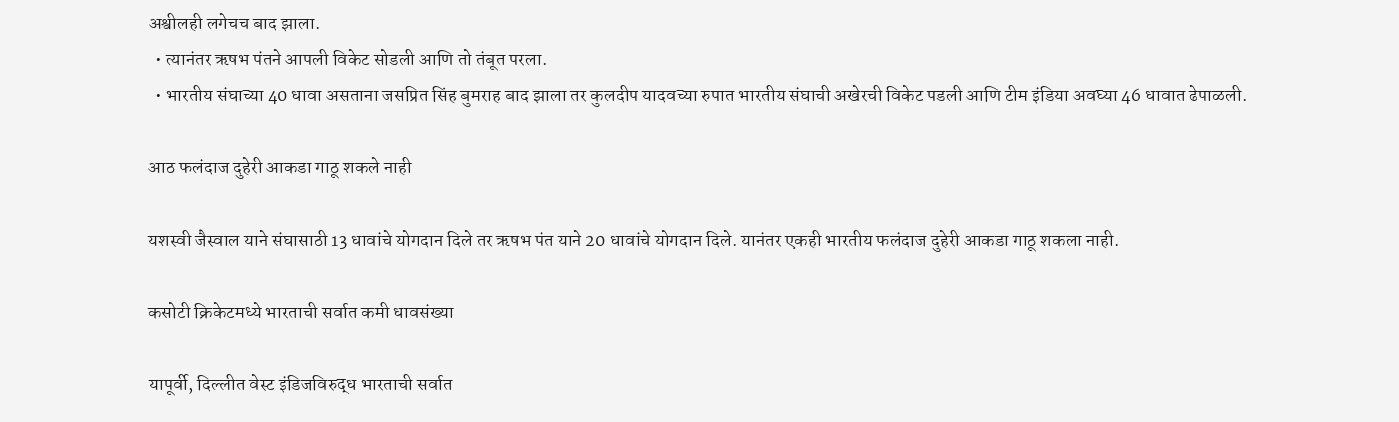अश्वीलही लगेचच बाद झाला.
  • त्यानंतर ऋषभ पंतने आपली विकेट सोडली आणि तो तंबूत परला.
  • भारतीय संघाच्या 40 धावा असताना जसप्रित सिंह बुमराह बाद झाला तर कुलदीप यादवच्या रुपात भारतीय संघाची अखेरची विकेट पडली आणि टीम इंडिया अवघ्या 46 धावात ढेपाळली.

आठ फलंदाज दुहेरी आकडा गाठू शकले नाही

यशस्वी जैस्वाल याने संघासाठी 13 धावांचे योगदान दिले तर ऋषभ पंत याने 20 धावांचे योगदान दिले. यानंतर एकही भारतीय फलंदाज दुहेरी आकडा गाठू शकला नाही.

कसोटी क्रिकेटमध्ये भारताची सर्वात कमी धावसंख्या

यापूर्वी, दिल्लीत वेस्ट इंडिजविरुद्ध भारताची सर्वात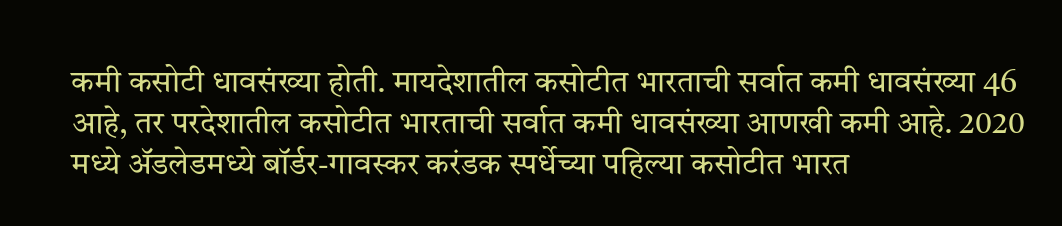कमी कसोटी धावसंख्या होती. मायदेशातील कसोटीत भारताची सर्वात कमी धावसंख्या 46 आहे, तर परदेशातील कसोटीत भारताची सर्वात कमी धावसंख्या आणखी कमी आहे. 2020 मध्ये ॲडलेडमध्ये बॉर्डर-गावस्कर करंडक स्पर्धेच्या पहिल्या कसोटीत भारत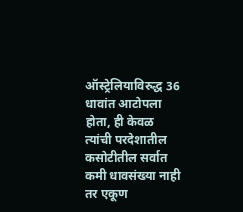ऑस्ट्रेलियाविरुद्ध 36 धावांत आटोपला होता, ही केवळ त्यांची परदेशातील कसोटीतील सर्वात कमी धावसंख्या नाही तर एकूण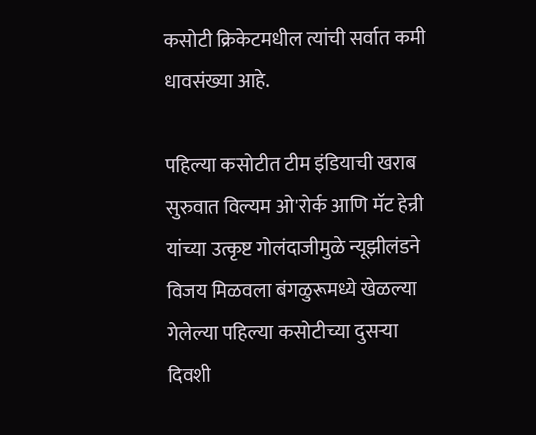कसोटी क्रिकेटमधील त्यांची सर्वात कमी धावसंख्या आहे.

पहिल्या कसोटीत टीम इंडियाची खराब सुरुवात विल्यम ओ'रोर्क आणि मॅट हेन्री यांच्या उत्कृष्ट गोलंदाजीमुळे न्यूझीलंडने विजय मिळवला बंगळुरूमध्ये खेळल्या गेलेल्या पहिल्या कसोटीच्या दुसऱ्या दिवशी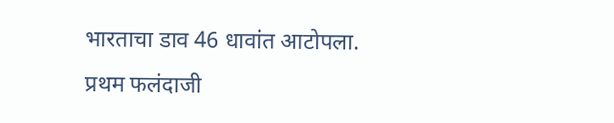भारताचा डाव 46 धावांत आटोपला. प्रथम फलंदाजी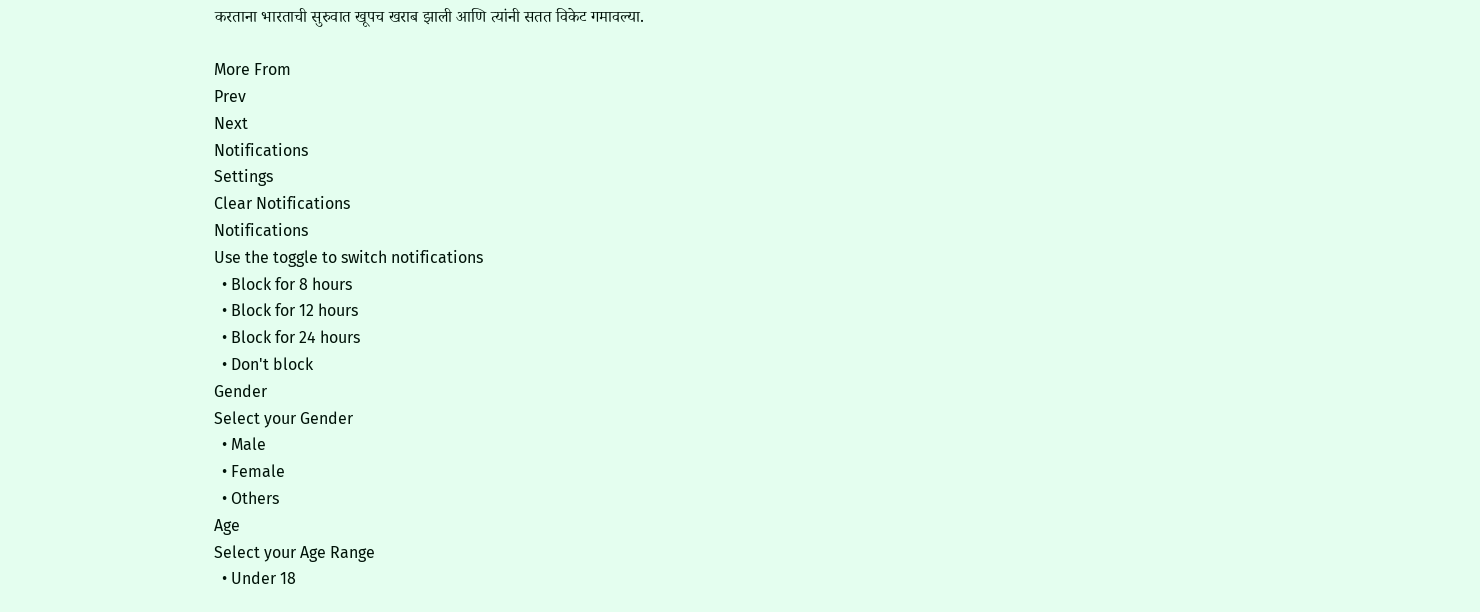करताना भारताची सुरुवात खूपच खराब झाली आणि त्यांनी सतत विकेट गमावल्या.

More From
Prev
Next
Notifications
Settings
Clear Notifications
Notifications
Use the toggle to switch notifications
  • Block for 8 hours
  • Block for 12 hours
  • Block for 24 hours
  • Don't block
Gender
Select your Gender
  • Male
  • Female
  • Others
Age
Select your Age Range
  • Under 18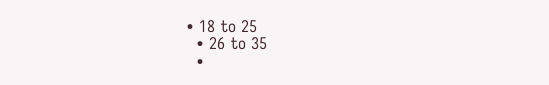• 18 to 25
  • 26 to 35
  •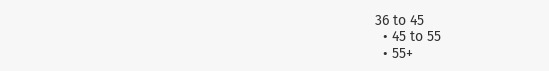36 to 45
  • 45 to 55
  • 55+